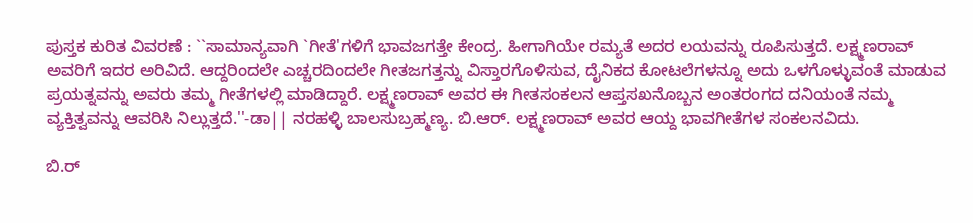ಪುಸ್ತಕ ಕುರಿತ ವಿವರಣೆ : ``ಸಾಮಾನ್ಯವಾಗಿ `ಗೀತೆ'ಗಳಿಗೆ ಭಾವಜಗತ್ತೇ ಕೇಂದ್ರ. ಹೀಗಾಗಿಯೇ ರಮ್ಯತೆ ಅದರ ಲಯವನ್ನು ರೂಪಿಸುತ್ತದೆ. ಲಕ್ಷ್ಮಣರಾವ್ ಅವರಿಗೆ ಇದರ ಅರಿವಿದೆ. ಆದ್ದರಿಂದಲೇ ಎಚ್ಚರದಿಂದಲೇ ಗೀತಜಗತ್ತನ್ನು ವಿಸ್ತಾರಗೊಳಿಸುವ, ದೈನಿಕದ ಕೋಟಲೆಗಳನ್ನೂ ಅದು ಒಳಗೊಳ್ಳುವಂತೆ ಮಾಡುವ ಪ್ರಯತ್ನವನ್ನು ಅವರು ತಮ್ಮ ಗೀತೆಗಳಲ್ಲಿ ಮಾಡಿದ್ದಾರೆ. ಲಕ್ಷ್ಮಣರಾವ್ ಅವರ ಈ ಗೀತಸಂಕಲನ ಆಪ್ತಸಖನೊಬ್ಬನ ಅಂತರಂಗದ ದನಿಯಂತೆ ನಮ್ಮ ವ್ಯಕ್ತಿತ್ವವನ್ನು ಆವರಿಸಿ ನಿಲ್ಲುತ್ತದೆ.''-ಡಾ|| ನರಹಳ್ಳಿ ಬಾಲಸುಬ್ರಹ್ಮಣ್ಯ. ಬಿ.ಆರ್. ಲಕ್ಷ್ಮಣರಾವ್ ಅವರ ಆಯ್ದ ಭಾವಗೀತೆಗಳ ಸಂಕಲನವಿದು.

ಬಿ.ರ್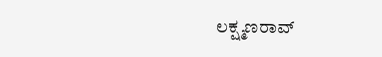ಲಕ್ಷ್ಮಣರಾವ್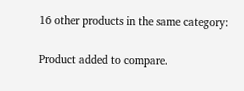16 other products in the same category:

Product added to compare.